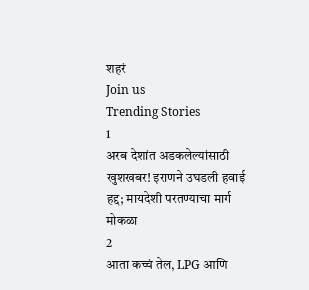शहरं
Join us
Trending Stories
1
अरब देशांत अडकलेल्यांसाठी खुशखबर! इराणने उघडली हवाई हद्द; मायदेशी परतण्याचा मार्ग मोकळा
2
आता कच्चं तेल, LPG आणि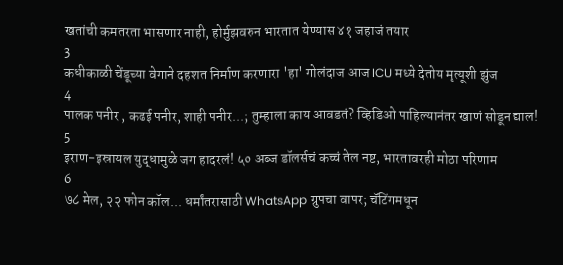खतांची कमतरता भासणार नाही, होर्मुझवरुन भारतात येण्यास ४१ जहाजं तयार
3
कधीकाळी चेंडूच्या वेगाने दहशत निर्माण करणारा 'हा' गोलंदाज आज ICU मध्ये देतोय मृत्यूशी झुंज
4
पालक पनीर , कढई पनीर, शाही पनीर...; तुम्हाला काय आवडतं? व्हिडिओ पाहिल्यानंतर खाणं सोडून द्याल!
5
इराण-इस्रायल युद्धामुळे जग हादरलं! ५० अब्ज डॉलर्सचं कच्चं तेल नष्ट, भारतावरही मोठा परिणाम
6
७८ मेल, २२ फोन कॉल... धर्मांतरासाठी WhatsApp ग्रुपचा वापर; चॅटिंगमधून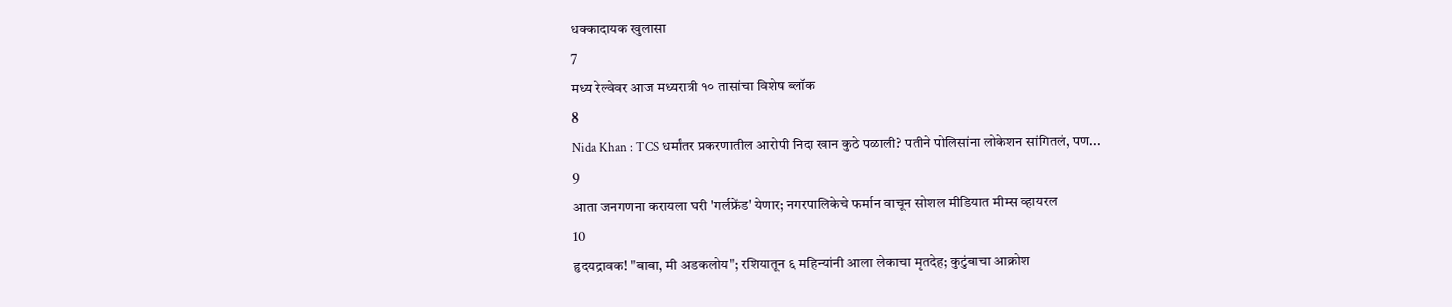धक्कादायक खुलासा
7
मध्य रेल्वेवर आज मध्यरात्री १० तासांचा विशेष ब्लॉक
8
Nida Khan : TCS धर्मांतर प्रकरणातील आरोपी निदा खान कुठे पळाली? पतीने पोलिसांना लोकेशन सांगितलं, पण...
9
आता जनगणना करायला घरी 'गर्लफ्रेंड' येणार; नगरपालिकेचे फर्मान वाचून सोशल मीडियात मीम्स व्हायरल
10
हृदयद्रावक! "बाबा, मी अडकलोय"; रशियातून ६ महिन्यांनी आला लेकाचा मृतदेह; कुटुंबाचा आक्रोश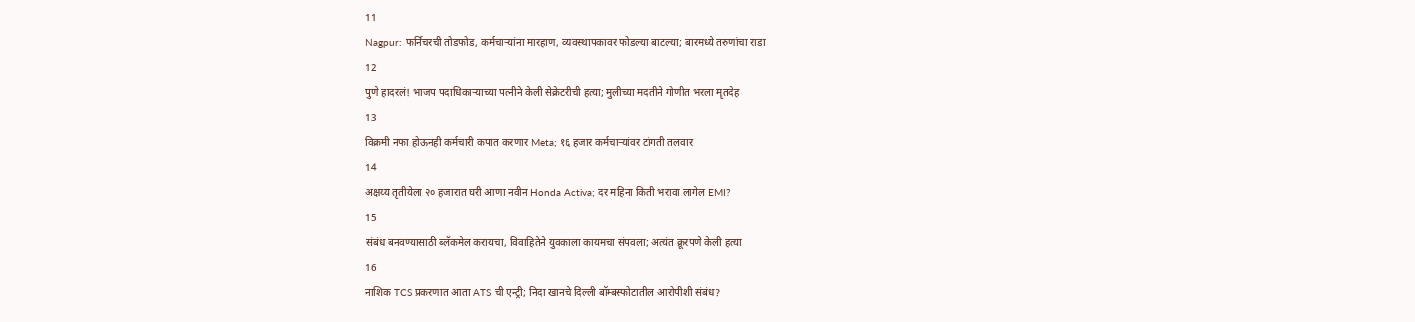11
Nagpur: फर्निचरची तोडफोड, कर्मचाऱ्यांना मारहाण, व्यवस्थापकावर फोडल्या बाटल्या; बारमध्ये तरुणांचा राडा
12
पुणे हादरलं! भाजप पदाधिकाऱ्याच्या पत्नीने केली सेक्रेटरीची हत्या; मुलीच्या मदतीने गोणीत भरला मृतदेह
13
विक्रमी नफा होऊनही कर्मचारी कपात करणार Meta; १६ हजार कर्मचाऱ्यांवर टांगती तलवार
14
अक्षय्य तृतीयेला २० हजारात घरी आणा नवीन Honda Activa; दर महिना किती भरावा लागेल EMI?
15
संबंध बनवण्यासाठी ब्लॅकमेल करायचा, विवाहितेने युवकाला कायमचा संपवला; अत्यंत क्रूरपणे केली हत्या
16
नाशिक TCS प्रकरणात आता ATS ची एन्ट्री; निदा खानचे दिल्ली बॉम्बस्फोटातील आरोपीशी संबंध?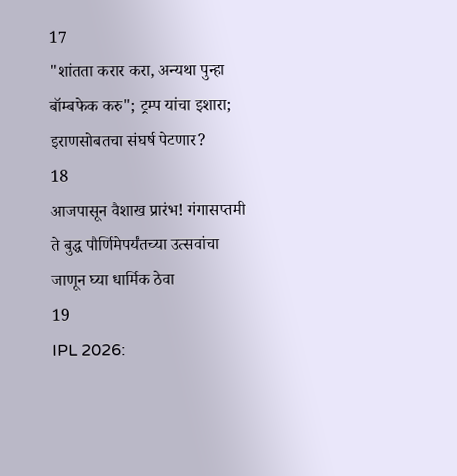17
"शांतता करार करा, अन्यथा पुन्हा बॉम्बफेक करु"; ट्रम्प यांचा इशारा; इराणसोबतचा संघर्ष पेटणार?
18
आजपासून वैशाख प्रारंभ! गंगासप्तमी ते बुद्ध पौर्णिमेपर्यंतच्या उत्सवांचा जाणून घ्या धार्मिक ठेवा
19
IPL 2026: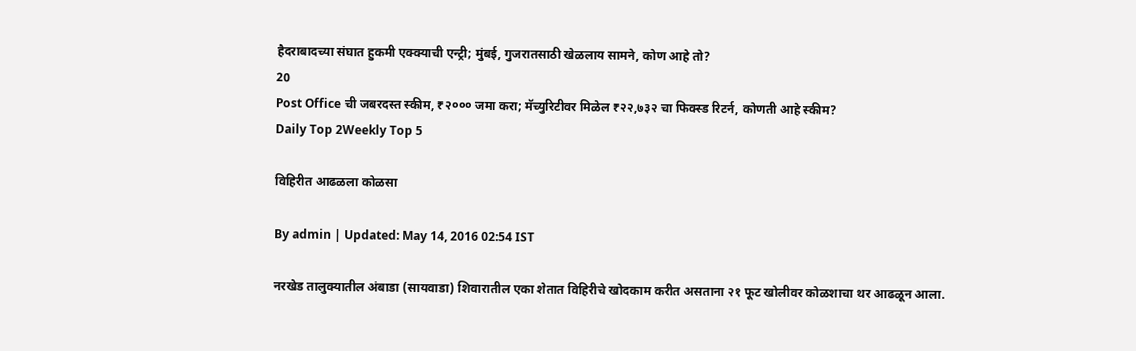हैदराबादच्या संघात हुकमी एक्क्याची एन्ट्री; मुंबई, गुजरातसाठी खेळलाय सामने, कोण आहे तो?
20
Post Office ची जबरदस्त स्कीम, ₹२००० जमा करा; मॅच्युरिटीवर मिळेल ₹२२,७३२ चा फिक्स्ड रिटर्न, कोणती आहे स्कीम?
Daily Top 2Weekly Top 5

विहिरीत आढळला कोळसा

By admin | Updated: May 14, 2016 02:54 IST

नरखेड तालुक्यातील अंबाडा (सायवाडा) शिवारातील एका शेतात विहिरीचे खोदकाम करीत असताना २१ फूट खोलीवर कोळशाचा थर आढळून आला.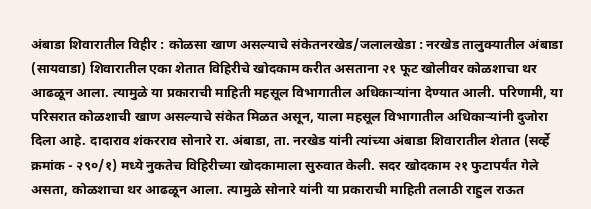अंबाडा शिवारातील विहीर : कोळसा खाण असल्याचे संकेतनरखेड/जलालखेडा : नरखेड तालुक्यातील अंबाडा (सायवाडा) शिवारातील एका शेतात विहिरीचे खोदकाम करीत असताना २१ फूट खोलीवर कोळशाचा थर आढळून आला. त्यामुळे या प्रकाराची माहिती महसूल विभागातील अधिकाऱ्यांना देण्यात आली. परिणामी, या परिसरात कोळशाची खाण असल्याचे संकेत मिळत असून, याला महसूल विभागातील अधिकाऱ्यांनी दुजोरा दिला आहे. दादाराव शंकरराव सोनारे रा. अंबाडा, ता. नरखेड यांनी त्यांच्या अंबाडा शिवारातील शेतात (सर्व्हे क्रमांक - २९०/१) मध्ये नुकतेच विहिरीच्या खोदकामाला सुरुवात केली. सदर खोदकाम २१ फुटापर्यंत गेले असता, कोळशाचा थर आढळून आला. त्यामुळे सोनारे यांनी या प्रकाराची माहिती तलाठी राहुल राऊत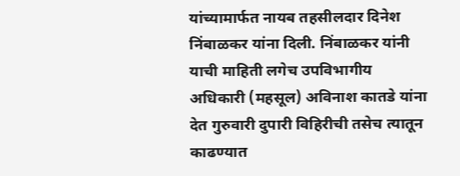यांच्यामार्फत नायब तहसीलदार दिनेश निंबाळकर यांना दिली. निंबाळकर यांनी याची माहिती लगेच उपविभागीय अधिकारी (महसूल) अविनाश कातडे यांना देत गुरुवारी दुपारी विहिरीची तसेच त्यातून काढण्यात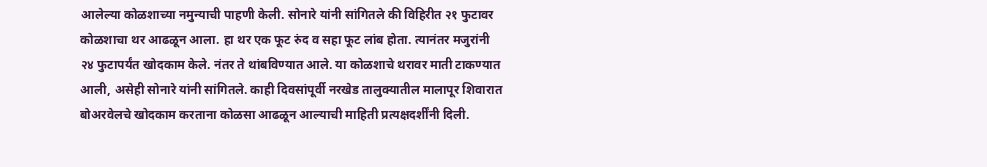आलेल्या कोळशाच्या नमुन्याची पाहणी केली. सोनारे यांनी सांगितले की विहिरीत २१ फुटावर कोळशाचा थर आढळून आला. हा थर एक फूट रुंद व सहा फूट लांब होता. त्यानंतर मजुरांनी २४ फुटापर्यंत खोदकाम केले. नंतर ते थांबविण्यात आले. या कोळशाचे थरावर माती टाकण्यात आली, असेही सोनारे यांनी सांगितले. काही दिवसांपूर्वी नरखेड तालुक्यातील मालापूर शिवारात बोअरवेलचे खोदकाम करताना कोळसा आढळून आल्याची माहिती प्रत्यक्षदर्शींनी दिली.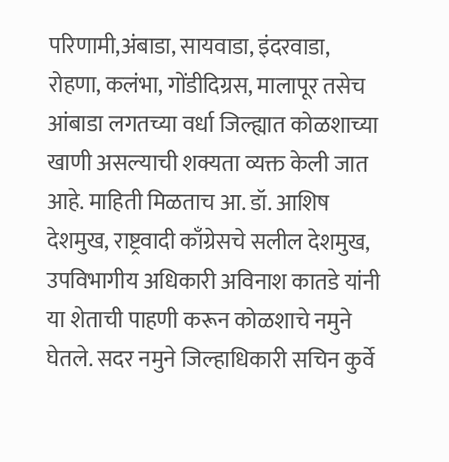परिणामी,अंबाडा, सायवाडा, इंदरवाडा, रोहणा, कलंभा, गोंडीदिग्रस, मालापूर तसेच आंबाडा लगतच्या वर्धा जिल्ह्यात कोळशाच्या खाणी असल्याची शक्यता व्यक्त केली जात आहे. माहिती मिळताच आ. डॉ. आशिष देशमुख, राष्ट्रवादी काँग्रेसचे सलील देशमुख, उपविभागीय अधिकारी अविनाश कातडे यांनी या शेताची पाहणी करून कोळशाचे नमुने घेतले. सदर नमुने जिल्हाधिकारी सचिन कुर्वे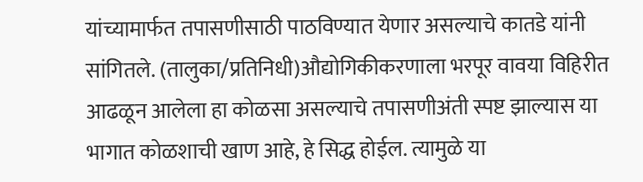यांच्यामार्फत तपासणीसाठी पाठविण्यात येणार असल्याचे कातडे यांनी सांगितले. (तालुका/प्रतिनिधी)औद्योगिकीकरणाला भरपूर वावया विहिरीत आढळून आलेला हा कोळसा असल्याचे तपासणीअंती स्पष्ट झाल्यास या भागात कोळशाची खाण आहे, हे सिद्ध होईल. त्यामुळे या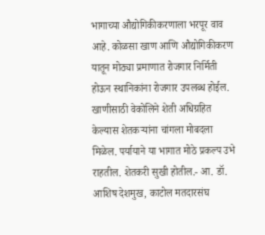भागाच्या औद्योगिकीकरणाला भरपूर वाव आहे. कोळसा खाण आणि औद्योगिकीकरण यातून मोठ्या प्रमाणात रोजगार निर्मिती होऊन स्थानिकांना रोजगार उपलब्ध होईल. खाणीसाठी वेकोलिने शेती अधिग्रहित केल्यास शेतकऱ्यांना चांगला मोबदला मिळेल. पर्यायाने या भागात मोठे प्रकल्प उभे राहतील. शेतकरी सुखी होतील.- आ. डॉ. आशिष देशमुख, काटोल मतदारसंघ